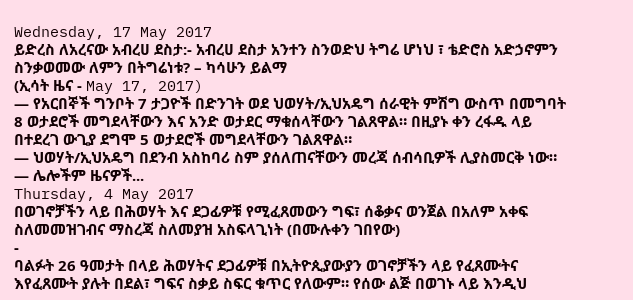Wednesday, 17 May 2017
ይድረስ ለአረናው አብረሀ ደስታ:- አብረሀ ደስታ አንተን ስንወድህ ትግሬ ሆነህ ፣ ቴድሮስ አድኃኖምን ስንቃወመው ለምን በትግሬነቱ? – ካሳሁን ይልማ
(ኢሳት ዜና - May 17, 2017)
— የአርበኞች ግንቦት 7 ታጋዮች በድንገት ወደ ህወሃት/ኢህአዴግ ሰራዊት ምሽግ ውስጥ በመግባት 8 ወታደሮች መግደላቸውን እና አንድ ወታደር ማቁሰላቸውን ገልጸዋል። በዚያኑ ቀን ረፋዱ ላይ በተደረገ ውጊያ ደግሞ 5 ወታደሮች መግደላቸውን ገልጸዋል።
— ህወሃት/ኢህአዴግ በደንብ አስከባሪ ስም ያሰለጠናቸውን መረጃ ሰብሳቢዎች ሊያስመርቅ ነው።
— ሌሎችም ዜናዎች...
Thursday, 4 May 2017
በወገኖቻችን ላይ በሕወሃት እና ደጋፊዎቹ የሚፈጸመውን ግፍ፣ ሰቆቃና ወንጀል በአለም አቀፍ ስለመመዝገብና ማስረጃ ስለመያዝ አስፍላጊነት (በሙሉቀን ገበየው)
-
ባልፉት 26 ዓመታት በላይ ሕወሃትና ደጋፊዎቹ በኢትዮጲያውያን ወገኖቻችን ላይ የፈጸሙትና እየፈጸሙት ያሉት በደል፣ ግፍና ስቃይ ስፍር ቁጥር የለውም። የሰው ልጅ በወገኑ ላይ እንዲህ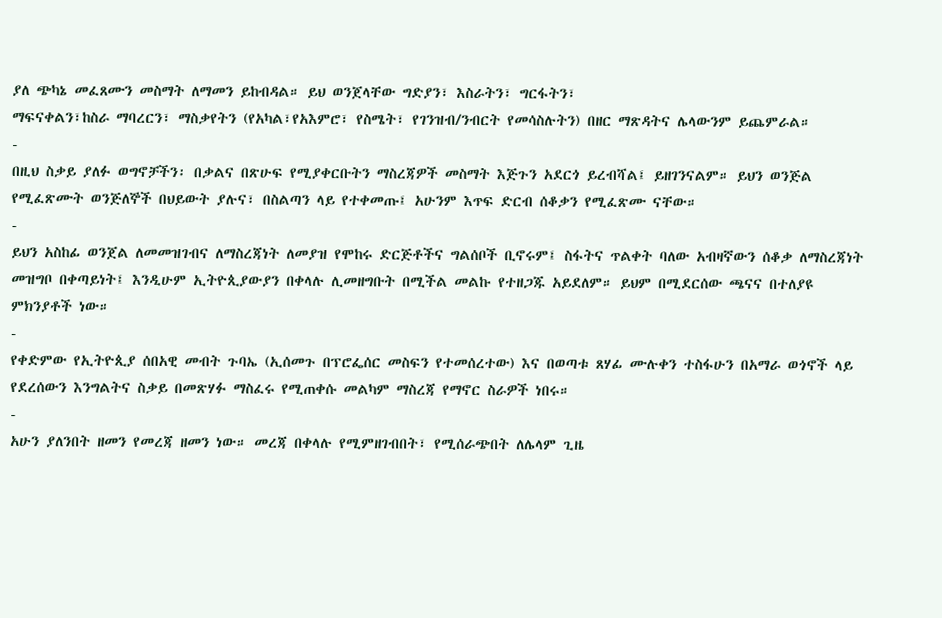ያለ ጭካኔ መፈጸሙን መስማት ለማመን ይከብዳል። ይህ ወንጀላቸው ግድያን፣ እስራትን፣ ግርፋትን፣
ማፍናቀልን፣ከስራ ማባረርን፣ ማስቃየትን (የአካል፣የአእምሮ፣ የስሜት፣ የገንዝብ/ንብርት የመሳስሉትን) በዘር ማጽዳትና ሌላውንም ይጨምራል።
-
በዚህ ስቃይ ያለፉ ወግኖቻችን፡ በቃልና በጽሁፍ የሚያቀርቡትን ማስረጃዎች መስማት እጅጉን አደርጎ ይረብሻል፤ ይዘገንናልም። ይህን ወንጅል የሚፈጽሙት ወንጅለኞች በህይውት ያሉና፣ በስልጣን ላይ የተቀመጡ፤ አሁንም እጥፍ ድርብ ሰቆቃን የሚፈጽሙ ናቸው።
-
ይህን አስከፊ ወንጀል ለመመዝገብና ለማስረጃነት ለመያዝ የሞከሩ ድርጅቶችና ግልሰቦች ቢኖሩም፤ ስፋትና ጥልቀት ባለው አብዛኛውን ሰቆቃ ለማስረጃነት መዝግቦ በቀጣይነት፤ እንዲሁም ኢትዮጲያውያን በቀላሉ ሊመዘግቡት በሚችል መልኩ የተዘጋጁ አይደለም። ይህም በሚደርሰው ጫናና በተለያዩ ምክንያቶች ነው።
-
የቀድምው የኢትዮጲያ ሰበአዊ መብት ጉባኤ (ኢሰመጉ በፕሮፌሰር መስፍን የተመሰረተው) እና በወጣቱ ጸሃፊ ሙሉቀን ተስፋሁን በአማራ ወጎኖች ላይ የደረሰውን እንግልትና ስቃይ በመጽሃፉ ማስፈሩ የሚጠቀሱ መልካም ማስረጃ የማኖር ስራዎች ነበሩ።
-
አሁን ያለንበት ዘመን የመረጃ ዘመን ነው። መረጃ በቀላሉ የሚምዘገብበት፣ የሚሰራጭበት ለሌላም ጊዜ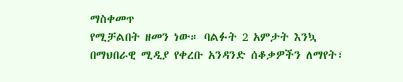ማስቀመጥ
የሚቻልበት ዘመን ነው። ባልፉት 2 አምታት እንኳ በማህበራዊ ሚዲያ የቀረቡ አንዳንድ ሰቆቃዎችን ለማየት፣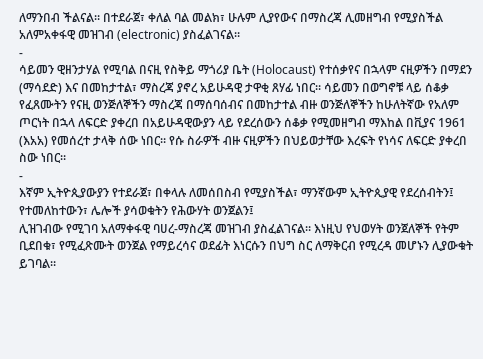ለማንበብ ችልናል። በተደራጀ፣ ቀለል ባል መልክ፣ ሁሉም ሊያየውና በማስረጃ ሊመዘግብ የሚያስችል አለምአቀፋዊ መዝገብ (electronic) ያስፈልገናል።
-
ሳይመን ዊዘንታሃል የሚባል በናዚ የስቅይ ማጎሪያ ቤት (Holocaust) የተሰቃየና በኋላም ናዚዎችን በማደን (ማሳደድ) እና በመከታተል፣ ማስረጃ ያኖረ አይሁዳዊ ታዋቂ ጸሃፊ ነበር። ሳይመን በወግኖቹ ላይ ሰቆቃ የፈጸሙትን የናዚ ወንጅለኞችን ማስረጃ በማሰባሰብና በመከታተል ብዙ ወንጅለኞችን ከሁለትኛው የአለም ጦርነት በኋላ ለፍርድ ያቀረበ በአይሁዳዊውያን ላይ የደረሰውን ሰቆቃ የሚመዘግብ ማእከል በቪያና 1961 (እአአ) የመሰረተ ታላቅ ሰው ነበር። የሱ ስራዎች ብዙ ናዚዎችን በህይወታቸው እረፍት የነሳና ለፍርድ ያቀረበ ስው ነበር።
-
እኛም ኢትዮጲያውያን የተደራጀ፣ በቀላሉ ለመሰበስብ የሚያስችል፣ ማንኛውም ኢትዮጲያዊ የደረሰብትን፤ የተመለከተውን፣ ሌሎች ያሳወቁትን የሕውሃት ወንጀልን፤
ሊዝገብው የሚገባ አለማቀፋዊ ባሀረ-ማስረጃ መዝገብ ያስፈልገናል። እነዚህ የህወሃት ወንጀለኞች የትም ቢደበቁ፣ የሚፈጽሙት ወንጀል የማይረሳና ወደፊት እነርሱን በህግ ስር ለማቅርብ የሚረዳ መሆኑን ሊያውቁት ይገባል።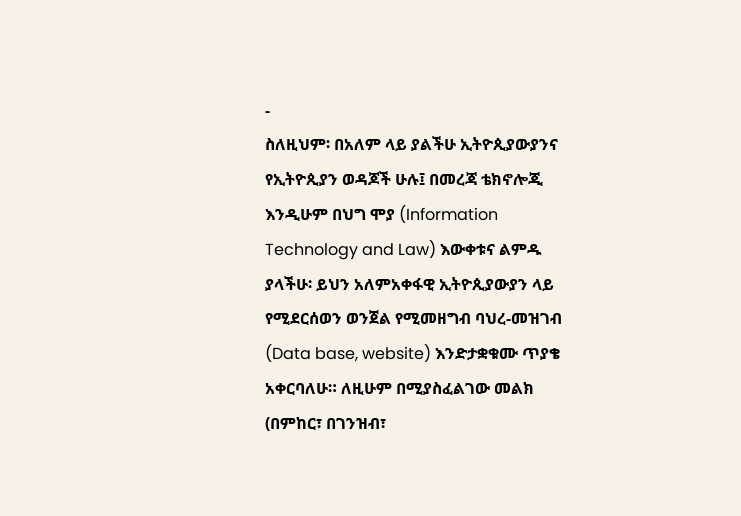-
ስለዚህም፡ በአለም ላይ ያልችሁ ኢትዮጲያውያንና የኢትዮጲያን ወዳጆች ሁሉ፤ በመረጃ ቴክኖሎጂ እንዲሁም በህግ ሞያ (Information Technology and Law) እውቀቱና ልምዱ ያላችሁ፡ ይህን አለምአቀፋዊ ኢትዮጲያውያን ላይ የሚደርሰወን ወንጀል የሚመዘግብ ባህረ-መዝገብ (Data base, website) እንድታቋቁሙ ጥያቄ አቀርባለሁ። ለዚሁም በሚያስፈልገው መልክ (በምከር፣ በገንዝብ፣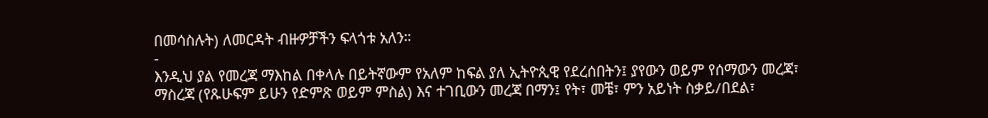በመሳስሉት) ለመርዳት ብዙዎቻችን ፍላጎቱ አለን።
-
እንዲህ ያል የመረጃ ማእከል በቀላሉ በይትኛውም የአለም ከፍል ያለ ኢትዮጲዊ የደረሰበትን፤ ያየውን ወይም የሰማውን መረጃ፣ ማስረጃ (የጹሁፍም ይሁን የድምጽ ወይም ምስል) እና ተገቢውን መረጃ በማን፤ የት፣ መቼ፣ ምን አይነት ስቃይ/በደል፣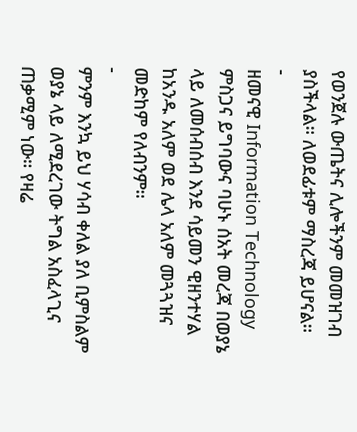የወንጀሉ ውጤትና ሊሎችንም መመዝገብ ያስችላል። ለወደፊቱም ማስረጃ ይሆናል።
-
ዘመናዊ Information Technology ምስጋና ይግባውና ባሁኑ ሰአት መረጃ በወያኔ ላይ ለመሰብሰብ እንደ ሳይመን ዊዘንተሃል ከአንዱ አለም ወደ ሌላ አለም መጓጓዝና መድከም የለብንም።
-
ምንም እንኳ ይህ ሃሳብ ቀለል ያለ ቢምስልም ወያኔ ላይ ለሚደረገው ትግል አስፈላጊና ጠቃሚም ነው። የዛሬ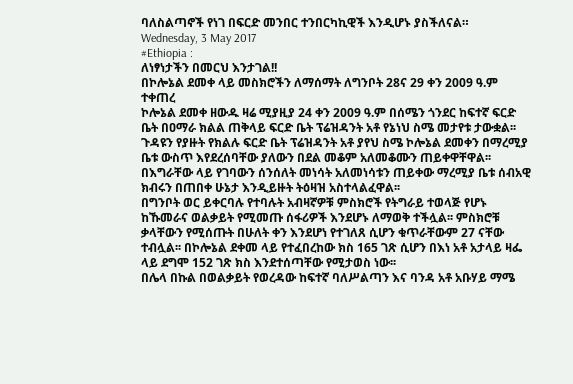ባለስልጣኖች የነገ በፍርድ መንበር ተንበርካኪዊች እንዲሆኑ ያስችለናል።
Wednesday, 3 May 2017
#Ethiopia :
ለነፃነታችን በመርህ እንታገል!!
በኮሎኔል ደመቀ ላይ መስክሮችን ለማሰማት ለግንቦት 28ና 29 ቀን 2009 ዓ.ም ተቀጠረ
ኮሎኔል ደመቀ ዘውዱ ዛሬ ሚያዚያ 24 ቀን 2009 ዓ.ም በሰሜን ጎንደር ከፍተኛ ፍርድ ቤት በዐማራ ክልል ጠቅላይ ፍርድ ቤት ፕሬዝዳንት አቶ የኔነህ ስሜ መታየቱ ታውቋል፡፡ ጉዳዩን የያዙት የክልሉ ፍርድ ቤት ፕሬዝዳንት አቶ ያየህ ስሜ ኮሎኔል ደመቀን በማረሚያ ቤቱ ውስጥ እየደረሰባቸው ያለውን በደል መቆም አለመቆሙን ጠይቀዋቸዋል፡፡ በእግራቸው ላይ የገባውን ሰንሰለት መነሳት አለመነሳቱን ጠይቀው ማረሚያ ቤቱ ሰብአዊ ክብሩን በጠበቀ ሁኔታ እንዲይዙት ትዕዛዝ አስተላልፈዋል፡፡
በግንቦት ወር ይቀርባሉ የተባሉት አብዛኛዎቹ ምስክሮች የትግራይ ተወላጅ የሆኑ ከኹመራና ወልቃይት የሚመጡ ሰፋሪዎች እንደሆኑ ለማወቅ ተችሏል፡፡ ምስክሮቹ ቃላቸውን የሚሰጡት በሁለት ቀን እንደሆነ የተገለጸ ሲሆን ቁጥራቸውም 27 ናቸው ተብሏል፡፡ በኮሎኔል ደቀመ ላይ የተፈበረከው ክስ 165 ገጽ ሲሆን በእነ አቶ አታላይ ዛፌ ላይ ደግሞ 152 ገጽ ክስ እንደተሰጣቸው የሚታወስ ነው፡፡
በሌላ በኩል በወልቃይት የወረዳው ከፍተኛ ባለሥልጣን እና ባንዳ አቶ አቡሃይ ማሜ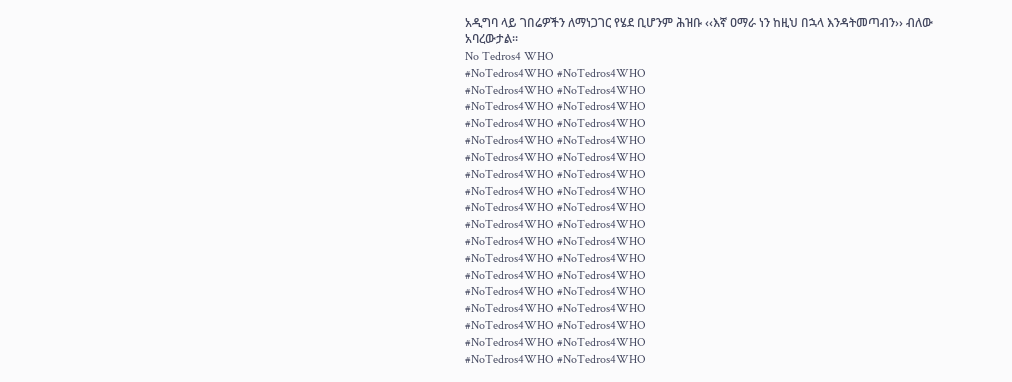አዲግባ ላይ ገበሬዎችን ለማነጋገር የሄደ ቢሆንም ሕዝቡ ‹‹እኛ ዐማራ ነን ከዚህ በኋላ እንዳትመጣብን›› ብለው አባረውታል፡፡
No Tedros4 WHO
#NoTedros4WHO #NoTedros4WHO
#NoTedros4WHO #NoTedros4WHO
#NoTedros4WHO #NoTedros4WHO
#NoTedros4WHO #NoTedros4WHO
#NoTedros4WHO #NoTedros4WHO
#NoTedros4WHO #NoTedros4WHO
#NoTedros4WHO #NoTedros4WHO
#NoTedros4WHO #NoTedros4WHO
#NoTedros4WHO #NoTedros4WHO
#NoTedros4WHO #NoTedros4WHO
#NoTedros4WHO #NoTedros4WHO
#NoTedros4WHO #NoTedros4WHO
#NoTedros4WHO #NoTedros4WHO
#NoTedros4WHO #NoTedros4WHO
#NoTedros4WHO #NoTedros4WHO
#NoTedros4WHO #NoTedros4WHO
#NoTedros4WHO #NoTedros4WHO
#NoTedros4WHO #NoTedros4WHO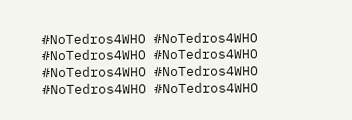#NoTedros4WHO #NoTedros4WHO
#NoTedros4WHO #NoTedros4WHO
#NoTedros4WHO #NoTedros4WHO
#NoTedros4WHO #NoTedros4WHO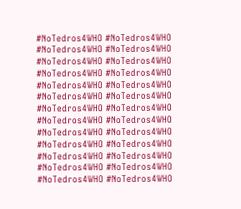#NoTedros4WHO #NoTedros4WHO
#NoTedros4WHO #NoTedros4WHO
#NoTedros4WHO #NoTedros4WHO
#NoTedros4WHO #NoTedros4WHO
#NoTedros4WHO #NoTedros4WHO
#NoTedros4WHO #NoTedros4WHO
#NoTedros4WHO #NoTedros4WHO
#NoTedros4WHO #NoTedros4WHO
#NoTedros4WHO #NoTedros4WHO
#NoTedros4WHO #NoTedros4WHO
#NoTedros4WHO #NoTedros4WHO
#NoTedros4WHO #NoTedros4WHO
#NoTedros4WHO #NoTedros4WHO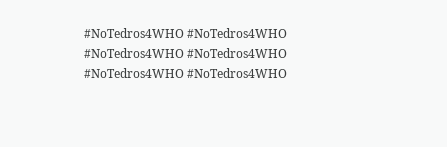#NoTedros4WHO #NoTedros4WHO
#NoTedros4WHO #NoTedros4WHO
#NoTedros4WHO #NoTedros4WHO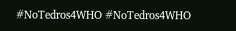#NoTedros4WHO #NoTedros4WHO